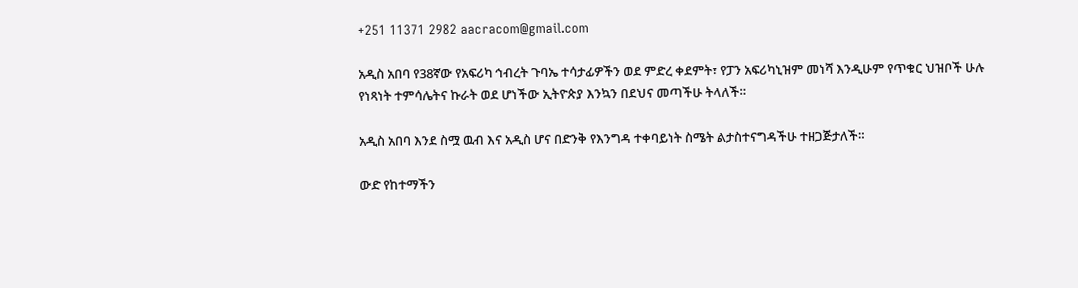+251 11371 2982 aacracom@gmail.com

አዲስ አበባ የ38ኛው የአፍሪካ ኅብረት ጉባኤ ተሳታፊዎችን ወደ ምድረ ቀደምት፣ የፓን አፍሪካኒዝም መነሻ እንዲሁም የጥቁር ህዝቦች ሁሉ የነጻነት ተምሳሌትና ኩራት ወደ ሆነችው ኢትዮጵያ እንኳን በደህና መጣችሁ ትላለች።

አዲስ አበባ እንደ ስሟ ዉብ እና አዲስ ሆና በድንቅ የእንግዳ ተቀባይነት ስሜት ልታስተናግዳችሁ ተዘጋጅታለች።

ውድ የከተማችን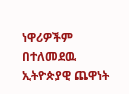ነዋሪዎችም በተለመደዉ ኢትዮጵያዊ ጨዋነት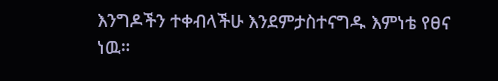እንግዶችን ተቀብላችሁ እንደምታስተናግዱ እምነቴ የፀና ነዉ።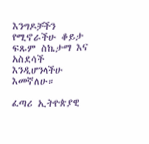እንግዶቻችን የሚኖራችሁ ቆይታ ፍጹም ስኬታማ እና አስደሳች እንዲሆንላችሁ እመኛለሁ።

ፈጣሪ ኢትዮጵያዊ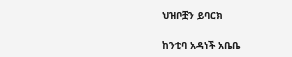ህዝቦቿን ይባርክ

ከንቲባ አዳነች አቤቤ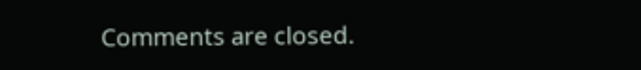Comments are closed.